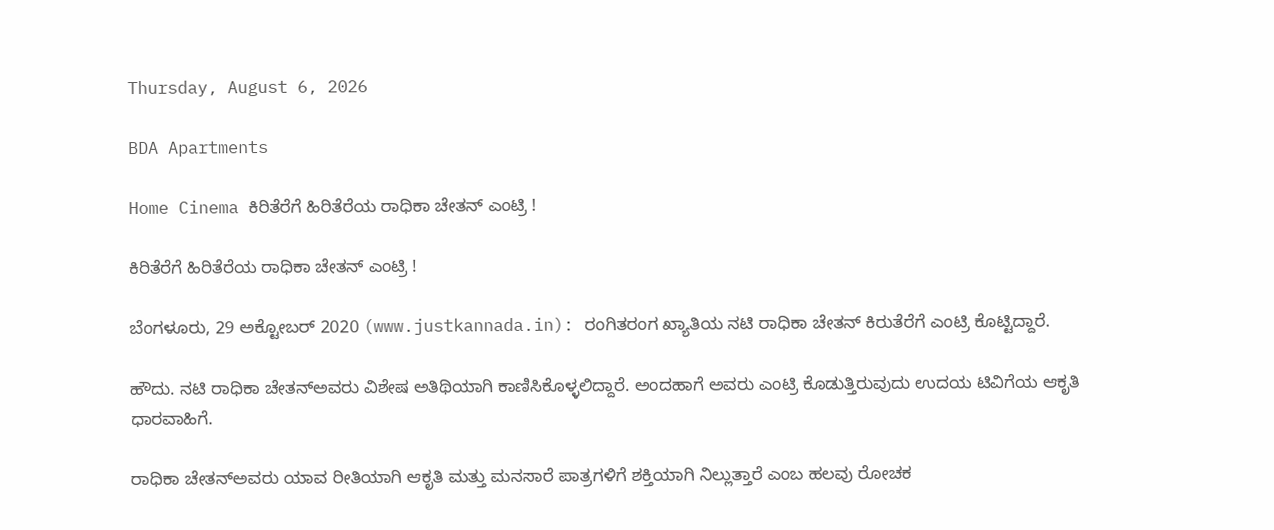Thursday, August 6, 2026

BDA Apartments

Home Cinema ಕಿರಿತೆರೆಗೆ ಹಿರಿತೆರೆಯ ರಾಧಿಕಾ ಚೇತನ್ ಎಂಟ್ರಿ !

ಕಿರಿತೆರೆಗೆ ಹಿರಿತೆರೆಯ ರಾಧಿಕಾ ಚೇತನ್ ಎಂಟ್ರಿ !

ಬೆಂಗಳೂರು, 29 ಅಕ್ಟೋಬರ್ 2020 (www.justkannada.in): ರಂಗಿತರಂಗ ಖ್ಯಾತಿಯ ನಟಿ ರಾಧಿಕಾ ಚೇತನ್ ಕಿರುತೆರೆಗೆ ಎಂಟ್ರಿ ಕೊಟ್ಟಿದ್ದಾರೆ.

ಹೌದು. ನಟಿ ರಾಧಿಕಾ ಚೇತನ್‌ಅವರು ವಿಶೇಷ ಅತಿಥಿಯಾಗಿ ಕಾಣಿಸಿಕೊಳ್ಳಲಿದ್ದಾರೆ. ಅಂದಹಾಗೆ ಅವರು ಎಂಟ್ರಿ ಕೊಡುತ್ತಿರುವುದು ಉದಯ ಟಿವಿಗೆಯ ಆಕೃತಿ ಧಾರವಾಹಿಗೆ.

ರಾಧಿಕಾ ಚೇತನ್‌ಅವರು ಯಾವ ರೀತಿಯಾಗಿ ಆಕೃತಿ ಮತ್ತು ಮನಸಾರೆ ಪಾತ್ರಗಳಿಗೆ ಶಕ್ತಿಯಾಗಿ ನಿಲ್ಲುತ್ತಾರೆ ಎಂಬ ಹಲವು ರೋಚಕ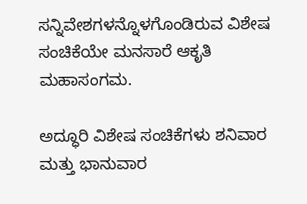ಸನ್ನಿವೇಶಗಳನ್ನೊಳಗೊಂಡಿರುವ ವಿಶೇಷ ಸಂಚಿಕೆಯೇ ಮನಸಾರೆ ಆಕೃತಿ ಮಹಾಸಂಗಮ.

ಅದ್ಧೂರಿ ವಿಶೇಷ ಸಂಚಿಕೆಗಳು ಶನಿವಾರ ಮತ್ತು ಭಾನುವಾರ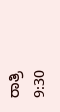ರಾತ್ರಿ 9:30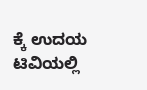ಕ್ಕೆ ಉದಯ ಟಿವಿಯಲ್ಲಿ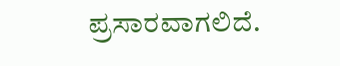ಪ್ರಸಾರವಾಗಲಿದೆ.